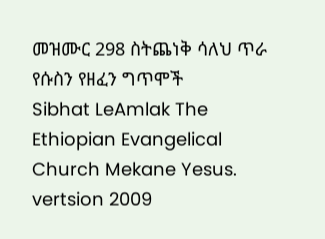መዝሙር 298 ስትጨነቅ ሳለህ ጥራ የሱስን የዘፈን ግጥሞች
Sibhat LeAmlak The Ethiopian Evangelical Church Mekane Yesus. vertsion 2009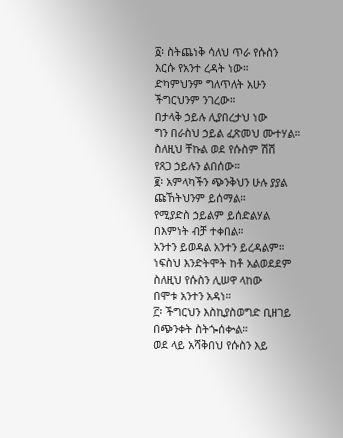፩፡ ስትጨነቅ ሳለህ ጥራ የሱስን
እርሱ የአንተ ረዳት ነው።
ድካምህንም ግለጥለት አሁን
ችግርህንም ንገረው።
በታላቅ ኃይሉ ሊያበረታህ ነው
ግን በራስህ ኃይል ፈጽመህ ሙተሃል።
ስለዚህ ቸኩል ወደ የሱስም ሽሽ
የጸጋ ኃይሉን ልበሰው።
፪፡ አምላካችን ጭንቅህን ሁሉ ያያል
ጩኸትህንም ይሰማል።
የሚያድስ ኃይልም ይሰድልሃል
በእምነት ብቻ ተቀበል።
አንተን ይወዳል አንተን ይረዳልም።
ነፍስህ እንድትሞት ከቶ አልወደደም
ስለዚህ የሱስን ሊሠዋ ላከው
በሞቱ አንተን አዳነ።
፫፡ ችግርህን እስኪያስወግድ ቢዘገይ
በጭንቀት ስትጐሰቍል።
ወደ ላይ አሻቅበህ የሱስን እይ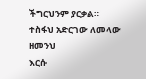ችግርህንም ያርቃል።
ተስፋህ አድርገው ለመላው ዘመንህ
እርሱ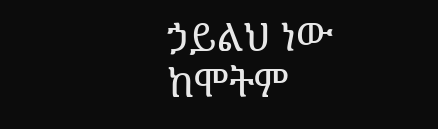ኃይልህ ነው ከሞትም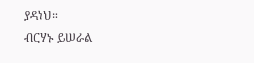ያዳነህ።
ብርሃኑ ይሠራል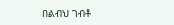በልብህ ገብቶ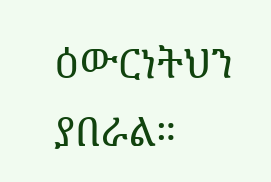ዕውርነትህን ያበራል።